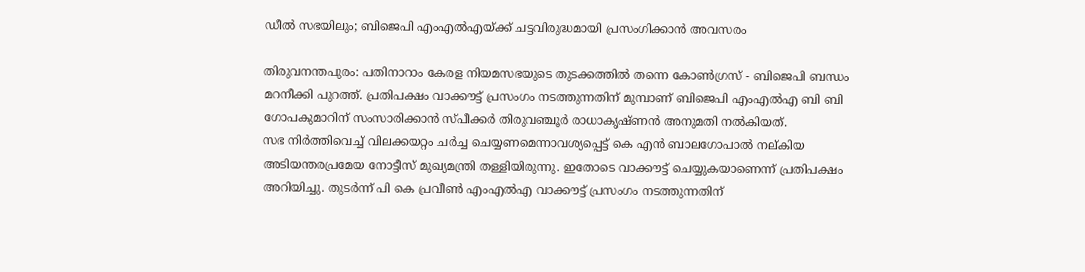ഡീൽ സഭയിലും; ബിജെപി എംഎൽഎയ്ക്ക് ചട്ടവിരുദ്ധമായി പ്രസംഗിക്കാൻ അവസരം

തിരുവനന്തപുരം: പതിനാറാം കേരള നിയമസഭയുടെ തുടക്കത്തിൽ തന്നെ കോൺഗ്രസ് - ബിജെപി ബന്ധം മറനീക്കി പുറത്ത്. പ്രതിപക്ഷം വാക്കൗട്ട് പ്രസംഗം നടത്തുന്നതിന് മുമ്പാണ് ബിജെപി എംഎൽഎ ബി ബി ഗോപകുമാറിന് സംസാരിക്കാൻ സ്പീക്കർ തിരുവഞ്ചൂർ രാധാകൃഷ്ണൻ അനുമതി നൽകിയത്.
സഭ നിർത്തിവെച്ച് വിലക്കയറ്റം ചർച്ച ചെയ്യണമെന്നാവശ്യപ്പെട്ട് കെ എൻ ബാലഗോപാൽ നല്കിയ അടിയന്തരപ്രമേയ നോട്ടീസ് മുഖ്യമന്ത്രി തള്ളിയിരുന്നു. ഇതോടെ വാക്കൗട്ട് ചെയ്യുകയാണെന്ന് പ്രതിപക്ഷം അറിയിച്ചു. തുടർന്ന് പി കെ പ്രവീൺ എംഎൽഎ വാക്കൗട്ട് പ്രസംഗം നടത്തുന്നതിന്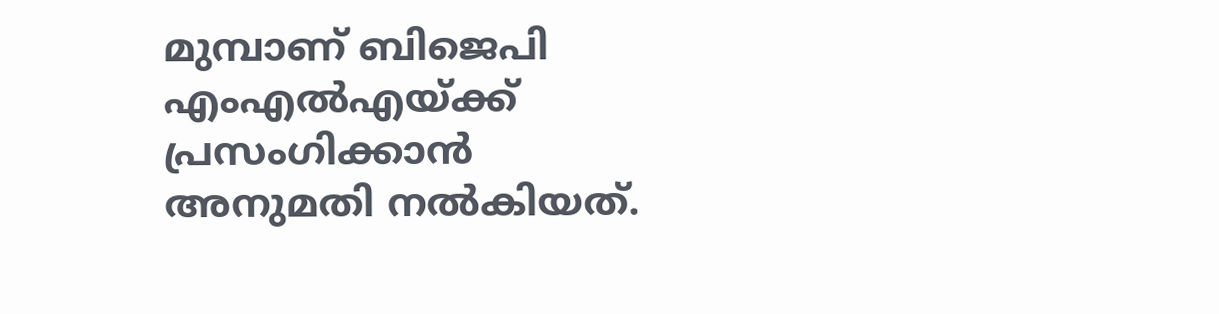മുമ്പാണ് ബിജെപി എംഎൽഎയ്ക്ക് പ്രസംഗിക്കാൻ അനുമതി നൽകിയത്.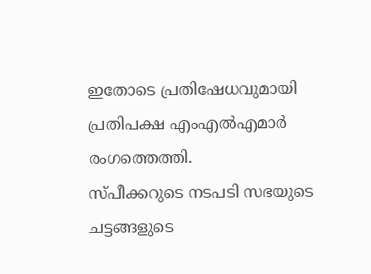ഇതോടെ പ്രതിഷേധവുമായി പ്രതിപക്ഷ എംഎൽഎമാർ രംഗത്തെത്തി.
സ്പീക്കറുടെ നടപടി സഭയുടെ ചട്ടങ്ങളുടെ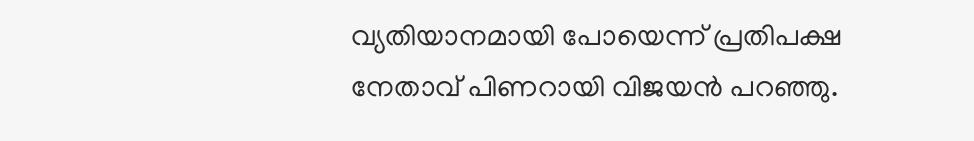വ്യതിയാനമായി പോയെന്ന് പ്രതിപക്ഷ നേതാവ് പിണറായി വിജയൻ പറഞ്ഞു.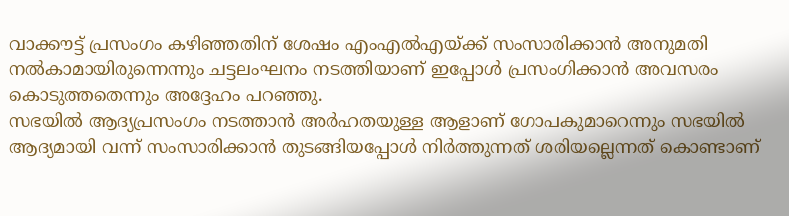വാക്കൗട്ട് പ്രസംഗം കഴിഞ്ഞതിന് ശേഷം എംഎൽഎയ്ക്ക് സംസാരിക്കാൻ അനുമതി നൽകാമായിരുന്നെന്നും ചട്ടലംഘനം നടത്തിയാണ് ഇപ്പോൾ പ്രസംഗിക്കാൻ അവസരം കൊടുത്തതെന്നും അദ്ദേഹം പറഞ്ഞു.
സഭയിൽ ആദ്യപ്രസംഗം നടത്താൻ അർഹതയുള്ള ആളാണ് ഗോപകുമാറെന്നും സഭയിൽ ആദ്യമായി വന്ന് സംസാരിക്കാൻ തുടങ്ങിയപ്പോൾ നിർത്തുന്നത് ശരിയല്ലെന്നത് കൊണ്ടാണ്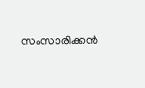സംസാരിക്കൻ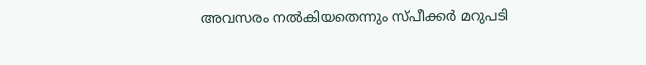അവസരം നൽകിയതെന്നും സ്പീക്കർ മറുപടി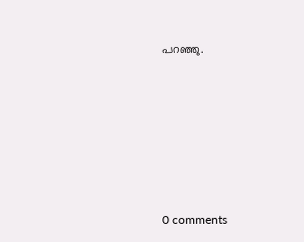പറഞ്ഞു.










0 comments